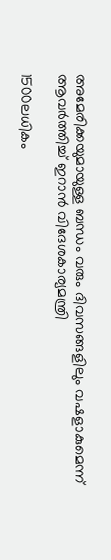അമേരിക്കയുമായുള്ള ബന്ധം വരും ദിവസങ്ങളിലും വഷളാകുമെന്ന് ആവര്‍ത്തിച്ച് ഇറാന്‍ വിദേശകാര്യമന്ത്രി

1500ലധികം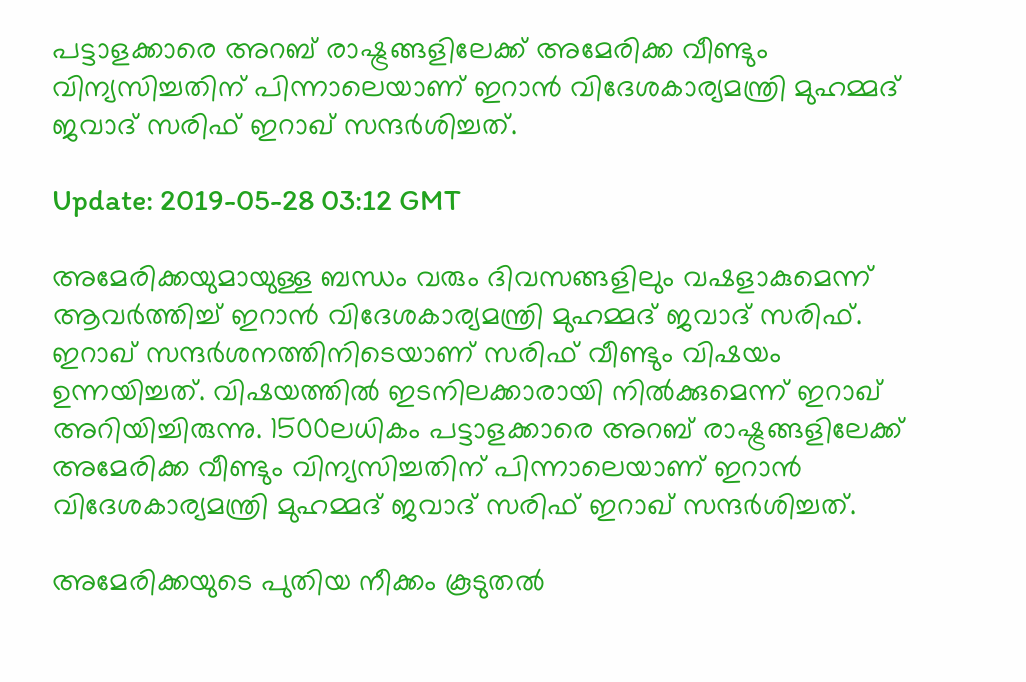പട്ടാളക്കാരെ അറബ് രാഷ്ട്രങ്ങളിലേക്ക് അമേരിക്ക വീണ്ടും വിന്യസിച്ചതിന് പിന്നാലെയാണ് ഇറാന്‍ വിദേശകാര്യമന്ത്രി മുഹമ്മദ് ജവാദ് സരിഫ് ഇറാഖ് സന്ദര്‍ശിച്ചത്.

Update: 2019-05-28 03:12 GMT

അമേരിക്കയുമായുള്ള ബന്ധം വരും ദിവസങ്ങളിലും വഷളാകുമെന്ന് ആവര്‍ത്തിച്ച് ഇറാന്‍ വിദേശകാര്യമന്ത്രി മുഹമ്മദ് ജവാദ് സരിഫ്. ഇറാഖ് സന്ദര്‍ശനത്തിനിടെയാണ് സരിഫ് വീണ്ടും വിഷയം ഉന്നയിച്ചത്. വിഷയത്തില്‍ ഇടനിലക്കാരായി നില്‍ക്കുമെന്ന് ഇറാഖ് അറിയിച്ചിരുന്നു. 1500ലധികം പട്ടാളക്കാരെ അറബ് രാഷ്ട്രങ്ങളിലേക്ക് അമേരിക്ക വീണ്ടും വിന്യസിച്ചതിന് പിന്നാലെയാണ് ഇറാന്‍ വിദേശകാര്യമന്ത്രി മുഹമ്മദ് ജവാദ് സരിഫ് ഇറാഖ് സന്ദര്‍ശിച്ചത്.

അമേരിക്കയുടെ പുതിയ നീക്കം കൂടുതല്‍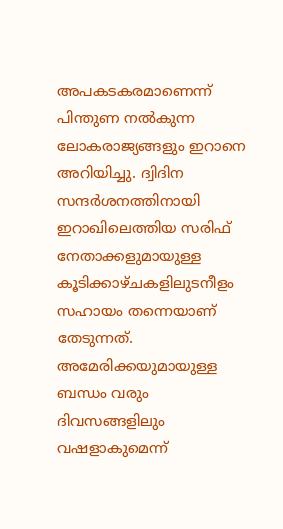അപകടകരമാണെന്ന് പിന്തുണ നല്‍കുന്ന ലോകരാജ്യങ്ങളും ഇറാനെ അറിയിച്ചു. ദ്വിദിന സന്ദര്‍ശനത്തിനായി ഇറാഖിലെത്തിയ സരിഫ് നേതാക്കളുമായുള്ള കൂടിക്കാഴ്ചകളിലുടനീളം സഹായം തന്നെയാണ് തേടുന്നത്. അമേരിക്കയുമായുള്ള ബന്ധം വരും ദിവസങ്ങളിലും വഷളാകുമെന്ന്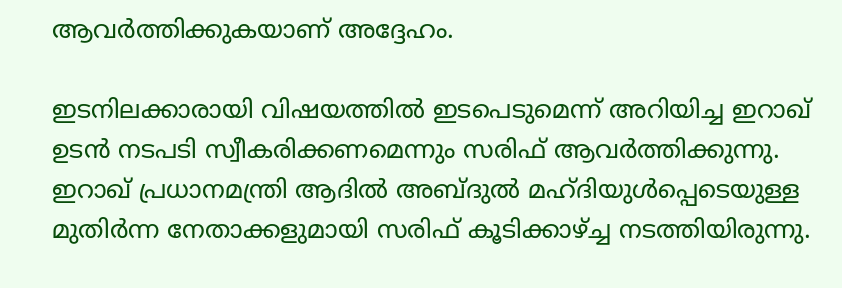ആവര്‍ത്തിക്കുകയാണ് അദ്ദേഹം.

ഇടനിലക്കാരായി വിഷയത്തില്‍ ഇടപെടുമെന്ന് അറിയിച്ച ഇറാഖ് ഉടന്‍ നടപടി സ്വീകരിക്കണമെന്നും സരിഫ് ആവര്‍ത്തിക്കുന്നു. ഇറാഖ് പ്രധാനമന്ത്രി ആദില്‍ അബ്ദുല്‍ മഹ്ദിയുള്‍പ്പെടെയുള്ള മുതിര്‍ന്ന നേതാക്കളുമായി സരിഫ് കൂടിക്കാഴ്ച്ച നടത്തിയിരുന്നു.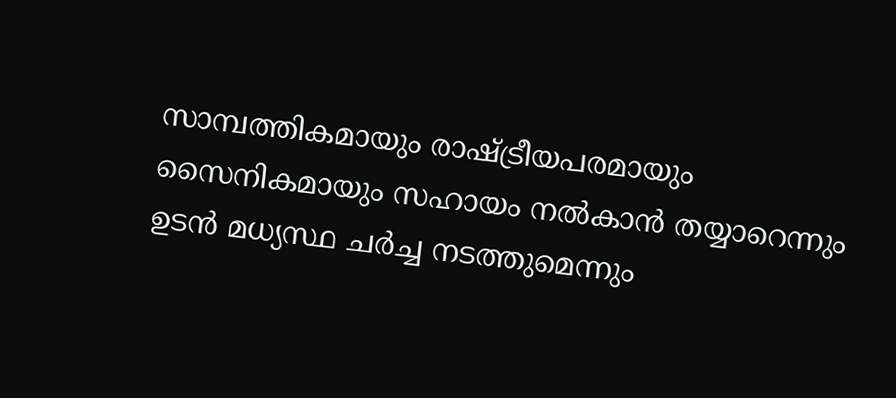സാമ്പത്തികമായും രാഷ്ട്രീയപരമായും സൈനികമായും സഹായം നല്‍കാന്‍ തയ്യാറെന്നും ഉടന്‍ മധ്യസ്ഥ ചര്‍ച്ച നടത്തുമെന്നും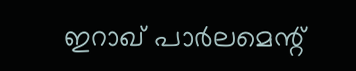ഇറാഖ് പാര്‍ലമെന്റ്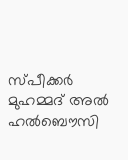സ്പീക്കര്‍ മുഹമ്മദ് അല്‍ ഹല്‍ബൌസി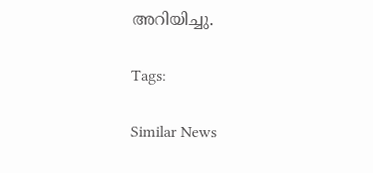അറിയിച്ചു.

Tags:

Similar News